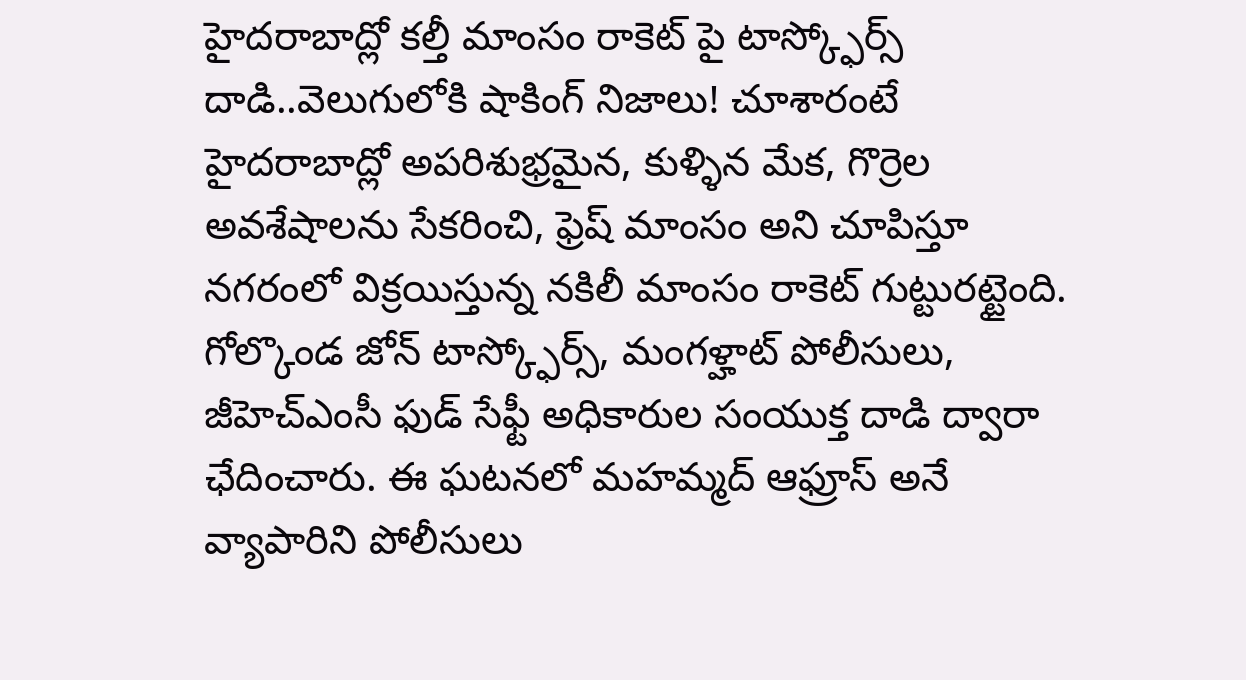హైదరాబాద్లో కల్తీ మాంసం రాకెట్ పై టాస్క్ఫోర్స్ దాడి..వెలుగులోకి షాకింగ్ నిజాలు! చూశారంటే
హైదరాబాద్లో అపరిశుభ్రమైన, కుళ్ళిన మేక, గొర్రెల అవశేషాలను సేకరించి, ఫ్రెష్ మాంసం అని చూపిస్తూ నగరంలో విక్రయిస్తున్న నకిలీ మాంసం రాకెట్ గుట్టురట్టైంది. గోల్కొండ జోన్ టాస్క్ఫోర్స్, మంగళ్హాట్ పోలీసులు, జీహెచ్ఎంసీ ఫుడ్ సేఫ్టీ అధికారుల సంయుక్త దాడి ద్వారా ఛేదించారు. ఈ ఘటనలో మహమ్మద్ ఆఫ్రూస్ అనే వ్యాపారిని పోలీసులు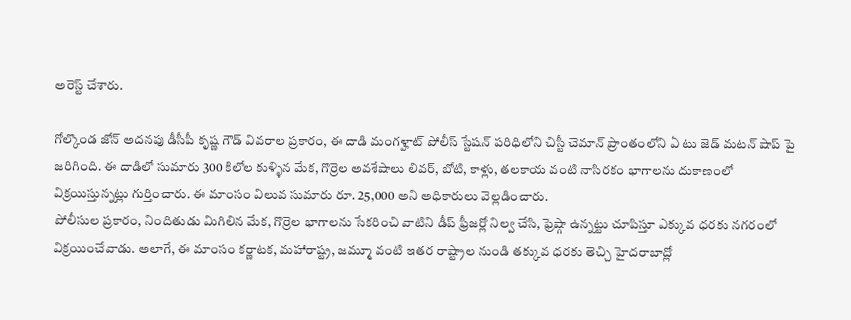అరెస్ట్ చేశారు.

గోల్కొండ జోన్ అదనపు డీసీపీ కృష్ణ గౌడ్ వివరాల ప్రకారం, ఈ దాడి మంగళ్హాట్ పోలీస్ స్టేషన్ పరిధిలోని చిస్టీ చెమాన్ ప్రాంతంలోని ఏ టు జెడ్ మటన్ షాప్ పై జరిగింది. ఈ దాడిలో సుమారు 300 కిలోల కుళ్ళిన మేక, గొర్రెల అవశేషాలు లివర్, బోటి, కాళ్లు, తలకాయ వంటి నాసిరకం భాగాలను దుకాణంలో విక్రయిస్తున్నట్లు గుర్తించారు. ఈ మాంసం విలువ సుమారు రూ. 25,000 అని అధికారులు వెల్లడించారు.
పోలీసుల ప్రకారం, నిందితుడు మిగిలిన మేక, గొర్రెల భాగాలను సేకరించి వాటిని డీప్ ఫ్రీజర్లో నిల్వ చేసి, ఫ్రెష్గా ఉన్నట్టు చూపిస్తూ ఎక్కువ ధరకు నగరంలో విక్రయించేవాడు. అలాగే, ఈ మాంసం కర్ణాటక, మహారాష్ట్ర, జమ్మూ వంటి ఇతర రాష్ట్రాల నుండి తక్కువ ధరకు తెచ్చి హైదరాబాద్లో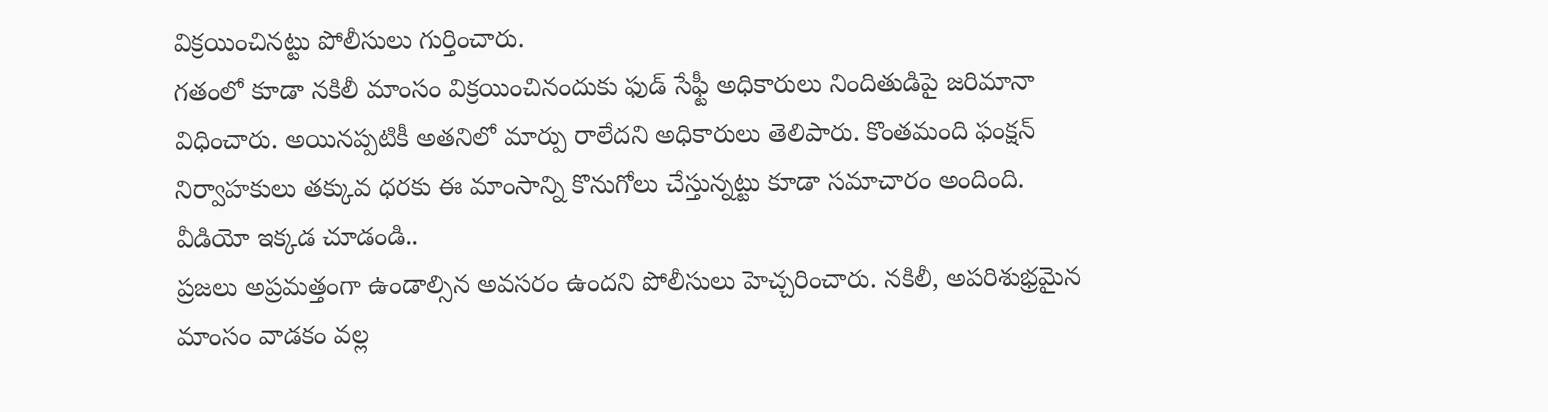విక్రయించినట్టు పోలీసులు గుర్తించారు.
గతంలో కూడా నకిలీ మాంసం విక్రయించినందుకు ఫుడ్ సేఫ్టీ అధికారులు నిందితుడిపై జరిమానా విధించారు. అయినప్పటికీ అతనిలో మార్పు రాలేదని అధికారులు తెలిపారు. కొంతమంది ఫంక్షన్ నిర్వాహకులు తక్కువ ధరకు ఈ మాంసాన్ని కొనుగోలు చేస్తున్నట్టు కూడా సమాచారం అందింది.
వీడియో ఇక్కడ చూడండి..
ప్రజలు అప్రమత్తంగా ఉండాల్సిన అవసరం ఉందని పోలీసులు హెచ్చరించారు. నకిలీ, అపరిశుభ్రమైన మాంసం వాడకం వల్ల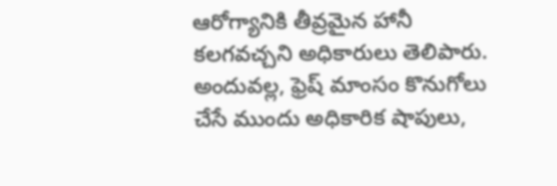ఆరోగ్యానికి తీవ్రమైన హానీ కలగవచ్చని అధికారులు తెలిపారు. అందువల్ల, ఫ్రెష్ మాంసం కొనుగోలు చేసే ముందు అధికారిక షాపులు,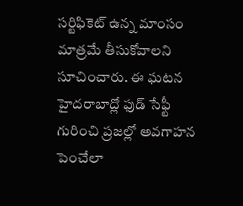సర్టిఫికెట్ ఉన్న మాంసం మాత్రమే తీసుకోవాలని సూచించారు. ఈ ఘటన హైదరాబాద్లో ఫుడ్ సేఫ్టీ గురించి ప్రజల్లో అవగాహన పెంచేలా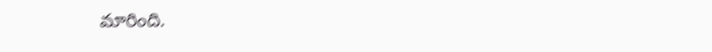మారింది.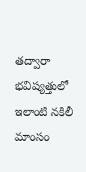తద్వారా భవిష్యత్తులో ఇలాంటి నకిలీ మాంసం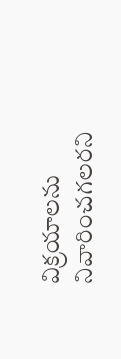విక్రయాలను నివారించగలరని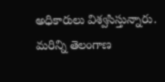అధికారులు విశ్వసిస్తున్నారు.
మరిన్ని తెలంగాణ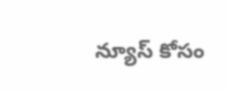న్యూస్ కోసం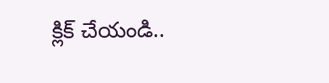క్లిక్ చేయండి..